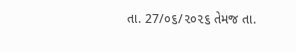તા. 27/૦૬/૨૦૨૬ તેમજ તા.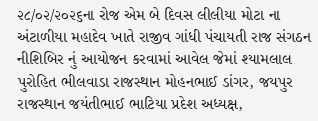૨૮/૦૨/૨૦૨૬ના રોજ એમ બે દિવસ લીલીયા મોટા ના અંટાળીયા મહાદેવ ખાતે રાજીવ ગાંધી પંચાયતી રાજ સંગઠન નીશિબિર નું આયોજન કરવામાં આવેલ જેમાં શ્યામલાલ પુરોહિત ભીલવાડા રાજસ્થાન મોહનભાઈ ડાંગર, જયપુર રાજસ્થાન જયંતીભાઈ ભાટિયા પ્રદેશ અધ્યક્ષ,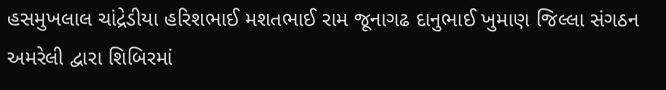હસમુખલાલ ચાંદ્રેડીયા હરિશભાઈ મશતભાઈ રામ જૂનાગઢ દાનુભાઈ ખુમાણ જિલ્લા સંગઠન અમરેલી દ્વારા શિબિરમાં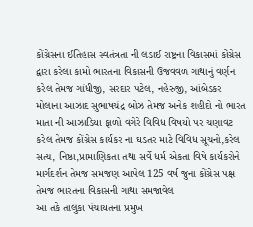કોંગ્રેસના ઈતિહાસ સ્વતંત્રતા ની લડાઈ રાષ્ટ્રના વિકાસમાં કોંગ્રેસ દ્વારા કરેલા કામો ભારતના વિકાસની ઉજવવળ ગાથાનું વર્ણન કરેલ તેમજ ગાંધીજી, સરદાર પટેલ, નહેરુજી, આંબેડકર મોલાના આઝાદ સુભાષચંદ્ર બોઝ તેમજ અનેક શહીદો નો ભારત માતા ની આઝાડિયા ફાળો વગેરે વિવિધ વિષયો પર ચણાવટ કરેલ તેમજ કોંગ્રેસ કાર્યકર ના ઘડતર માટે વિવિધ સૂચનો,કરેલ સત્ય, નિષ્ઠા,પ્રામાણિકતા તથા સર્વે ધર્મ એકતા વિષે કાર્યકરોને માર્ગદર્શન તેમજ સમજણ આપેલ 125 વર્ષ જુના કોંગ્રેસ પક્ષ તેમજ ભારતના વિકાસની ગાથા સમજાવેલ
આ તકે તાલુકા પંચાયતના પ્રમુખ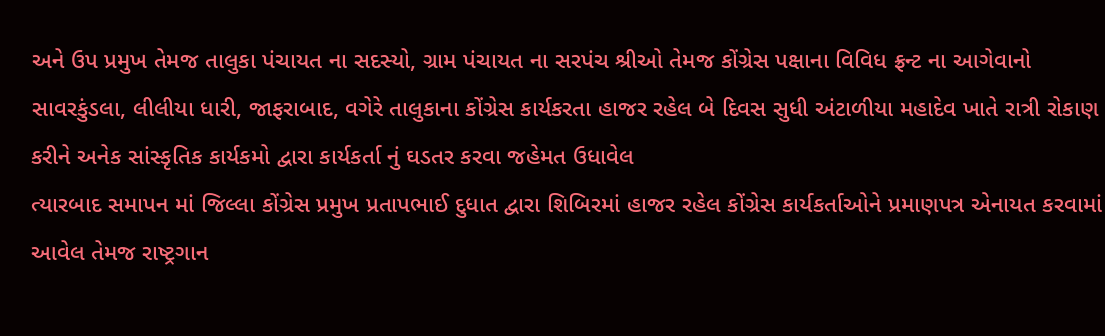અને ઉપ પ્રમુખ તેમજ તાલુકા પંચાયત ના સદસ્યો, ગ્રામ પંચાયત ના સરપંચ શ્રીઓ તેમજ કોંગ્રેસ પક્ષાના વિવિધ ફ્રન્ટ ના આગેવાનો સાવરકુંડલા, લીલીયા ધારી, જાફરાબાદ, વગેરે તાલુકાના કોંગ્રેસ કાર્યકરતા હાજર રહેલ બે દિવસ સુધી અંટાળીયા મહાદેવ ખાતે રાત્રી રોકાણ કરીને અનેક સાંસ્કૃતિક કાર્યકમો દ્વારા કાર્યકર્તા નું ઘડતર કરવા જહેમત ઉધાવેલ
ત્યારબાદ સમાપન માં જિલ્લા કોંગ્રેસ પ્રમુખ પ્રતાપભાઈ દુધાત દ્વારા શિબિરમાં હાજર રહેલ કોંગ્રેસ કાર્યકર્તાઓને પ્રમાણપત્ર એનાયત કરવામાં આવેલ તેમજ રાષ્ટ્રગાન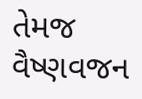તેમજ વૈષ્ણવજન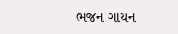ભજન ગાયન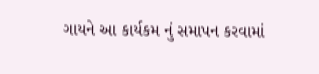ગાયને આ કાર્યકમ નું સમાપન કરવામાં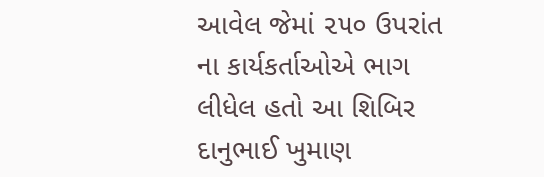આવેલ જેમાં ૨૫૦ ઉપરાંત ના કાર્યકર્તાઓએ ભાગ લીધેલ હતો આ શિબિર દાનુભાઈ ખુમાણ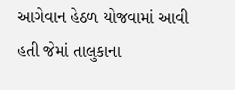આગેવાન હેઠળ યોજવામાં આવી હતી જેમાં તાલુકાના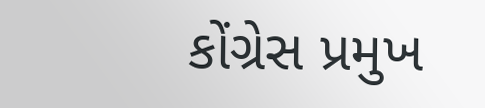કોંગ્રેસ પ્રમુખ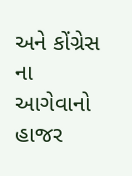અને કોંગ્રેસ ના આગેવાનો હાજર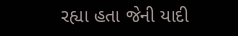રહ્યા હતા જેની યાદી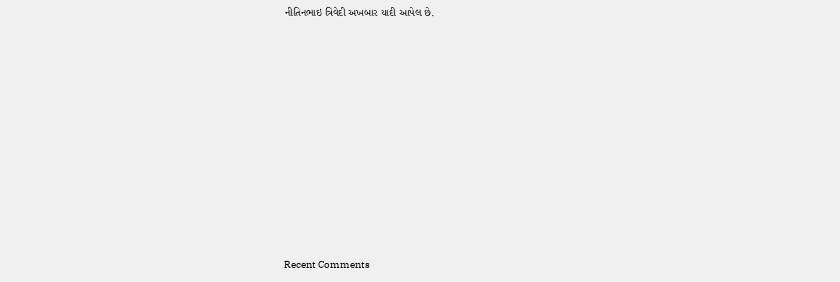નીતિનભાઇ ત્રિવેદી અખબાર યાદી આપેલ છે.

















Recent Comments